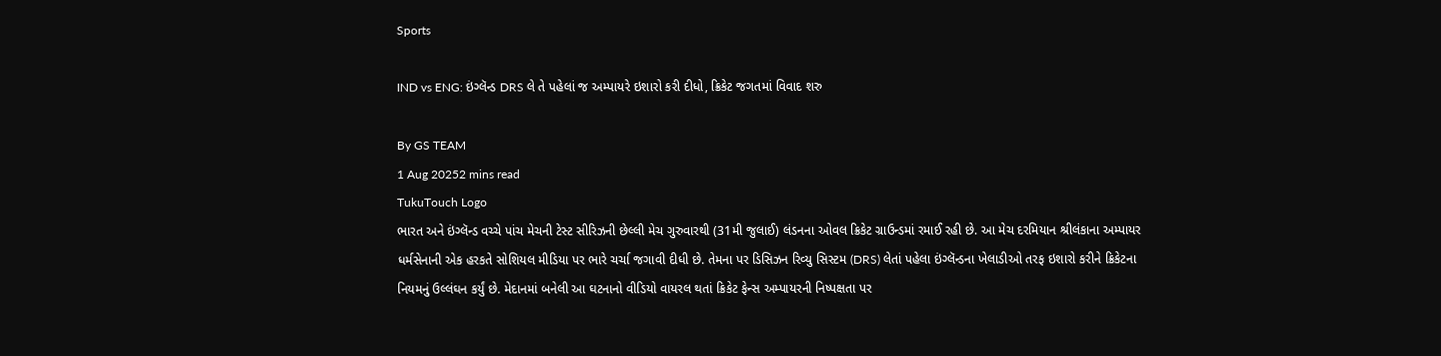Sports

IND vs ENG: ઇંગ્લૅન્ડ DRS લે તે પહેલાં જ અમ્પાયરે ઇશારો કરી દીધો, ક્રિકેટ જગતમાં વિવાદ શરુ

By GS TEAM
1 Aug 20252 mins read
TukuTouch Logo
ભારત અને ઇંગ્લૅન્ડ વચ્ચે પાંચ મેચની ટેસ્ટ સીરિઝની છેલ્લી મેચ ગુરુવારથી (31મી જુલાઈ) લંડનના ઓવલ ક્રિકેટ ગ્રાઉન્ડમાં રમાઈ રહી છે. આ મેચ દરમિયાન શ્રીલંકાના અમ્પાયર ધર્મસેનાની એક હરકતે સોશિયલ મીડિયા પર ભારે ચર્ચા જગાવી દીધી છે. તેમના પર ડિસિઝન રિવ્યુ સિસ્ટમ (DRS) લેતાં પહેલા ઇંગ્લૅન્ડના ખેલાડીઓ તરફ ઇશારો કરીને ક્રિકેટના નિયમનું ઉલ્લંઘન કર્યું છે. મેદાનમાં બનેલી આ ઘટનાનો વીડિયો વાયરલ થતાં ક્રિકેટ ફેન્સ અમ્પાયરની નિષ્પક્ષતા પર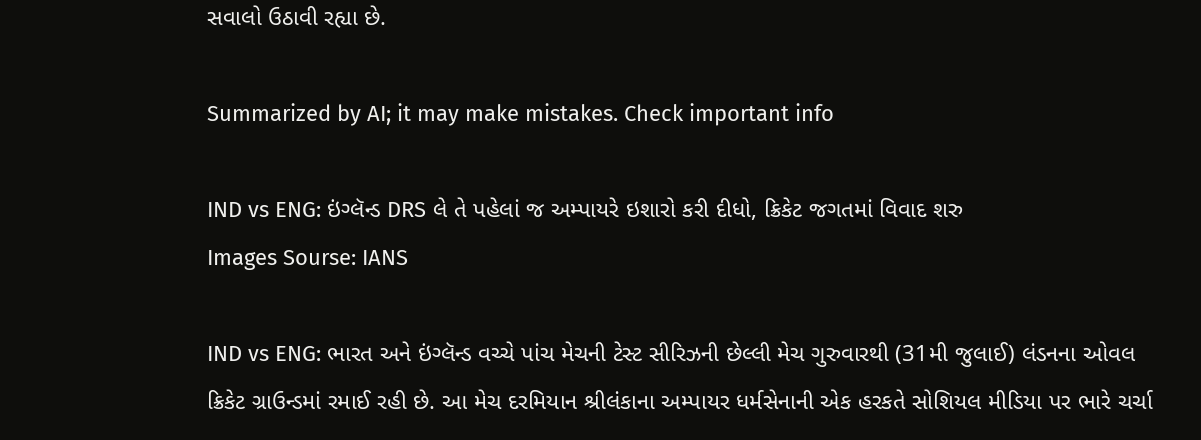સવાલો ઉઠાવી રહ્યા છે.

Summarized by AI; it may make mistakes. Check important info

IND vs ENG: ઇંગ્લૅન્ડ DRS લે તે પહેલાં જ અમ્પાયરે ઇશારો કરી દીધો, ક્રિકેટ જગતમાં વિવાદ શરુ
Images Sourse: IANS

IND vs ENG: ભારત અને ઇંગ્લૅન્ડ વચ્ચે પાંચ મેચની ટેસ્ટ સીરિઝની છેલ્લી મેચ ગુરુવારથી (31મી જુલાઈ) લંડનના ઓવલ ક્રિકેટ ગ્રાઉન્ડમાં રમાઈ રહી છે. આ મેચ દરમિયાન શ્રીલંકાના અમ્પાયર ધર્મસેનાની એક હરકતે સોશિયલ મીડિયા પર ભારે ચર્ચા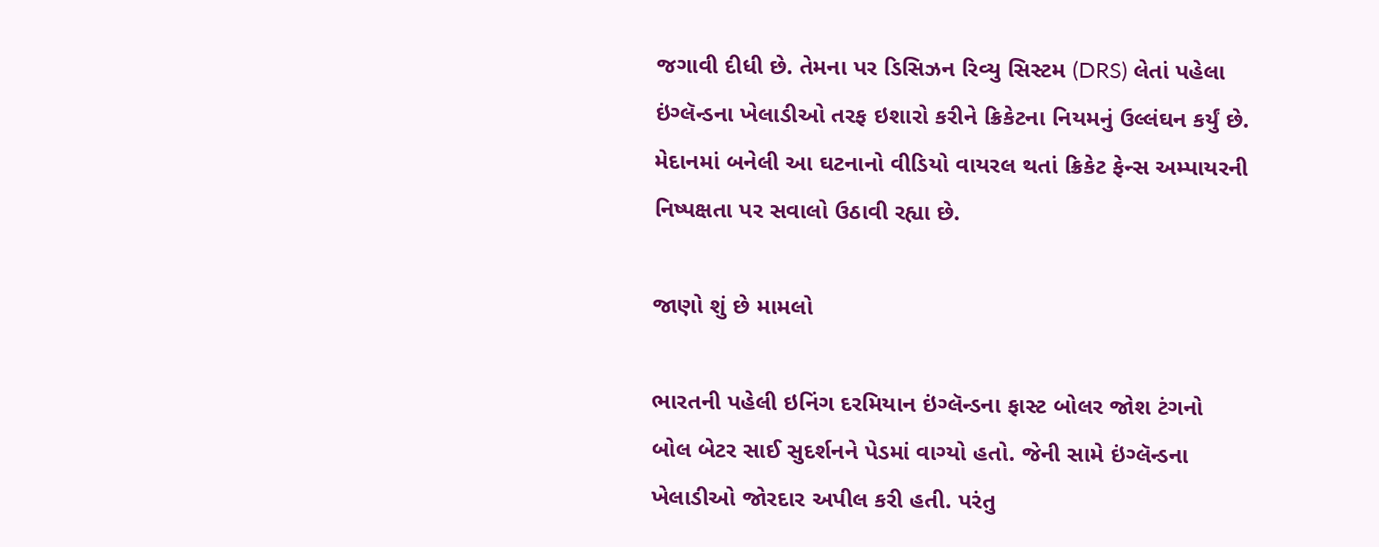જગાવી દીધી છે. તેમના પર ડિસિઝન રિવ્યુ સિસ્ટમ (DRS) લેતાં પહેલા ઇંગ્લૅન્ડના ખેલાડીઓ તરફ ઇશારો કરીને ક્રિકેટના નિયમનું ઉલ્લંઘન કર્યું છે. મેદાનમાં બનેલી આ ઘટનાનો વીડિયો વાયરલ થતાં ક્રિકેટ ફેન્સ અમ્પાયરની નિષ્પક્ષતા પર સવાલો ઉઠાવી રહ્યા છે.

જાણો શું છે મામલો

ભારતની પહેલી ઇનિંગ દરમિયાન ઇંગ્લૅન્ડના ફાસ્ટ બોલર જોશ ટંગનો બોલ બેટર સાઈ સુદર્શનને પેડમાં વાગ્યો હતો. જેની સામે ઇંગ્લૅન્ડના ખેલાડીઓ જોરદાર અપીલ કરી હતી. પરંતુ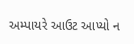અમ્પાયરે આઉટ આપ્યો ન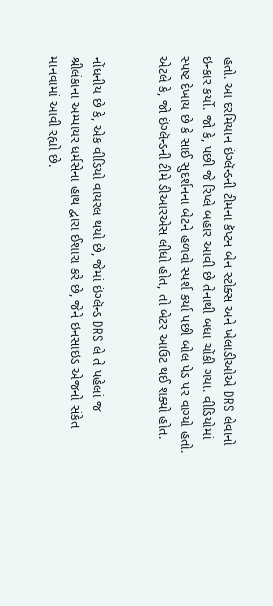હતો. આ દરમિયાન ઇંગ્લૅન્ડની ટીમના કૅપ્ટન બેન સ્ટોક્સ અને ખેલાડીઓએ DRS લેવાનો ઇન્કાર કર્યો. જો કે, પછી જે રિપ્લે બહાર આવી છે તેનાથી બધા ચોંકી ગયા. વીડિયોમાં સ્પષ્ટ દેખાય છે કે સાઈ સુદર્શનના બેટને હળવો સ્પર્શ કર્યા પછી બોલ પેડ પર વાગ્યો હતો. એટલે કે, જો ઇંગ્લૅન્ડની ટીમે ડીઆરએસ લીધો હોત, તો બેટર આઉટ થઈ શક્યો હોત.


નોંધનીય છે કે, એક વીડિયો વાયરલ થયો છે, જેમાં ઇંગ્લૅન્ડ DRS લે તે પહેલાં જ શ્રીલંકાના અમ્પાયર ધર્મસેના હાથ દ્વારા ઈશારા કરે છે, જેને ઇનસાઇડ એજનો સંકેત માનવામાં આવી રહ્યો છે.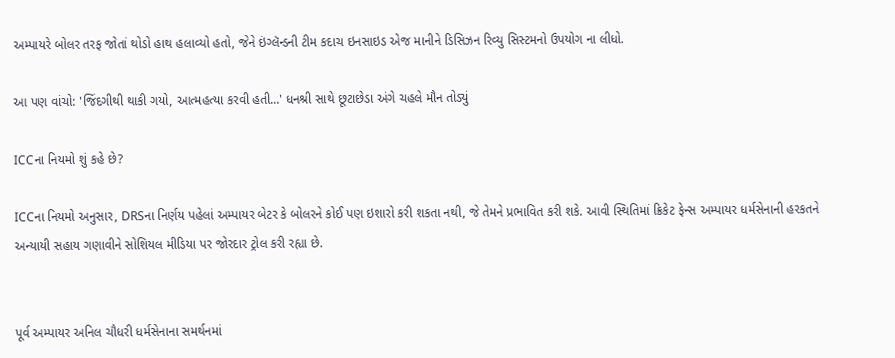અમ્પાયરે બોલર તરફ જોતાં થોડો હાથ હલાવ્યો હતો, જેને ઇંગ્લૅન્ડની ટીમ કદાચ ઇનસાઇડ એજ માનીને ડિસિઝન રિવ્યુ સિસ્ટમનો ઉપયોગ ના લીધો.

આ પણ વાંચો: 'જિંદગીથી થાકી ગયો, આત્મહત્યા કરવી હતી...' ધનશ્રી સાથે છૂટાછેડા અંગે ચહલે મૌન તોડ્યું

ICCના નિયમો શું કહે છે?

ICCના નિયમો અનુસાર, DRSના નિર્ણય પહેલાં અમ્પાયર બેટર કે બોલરને કોઈ પણ ઇશારો કરી શકતા નથી, જે તેમને પ્રભાવિત કરી શકે. આવી સ્થિતિમાં ક્રિકેટ ફેન્સ અમ્પાયર ધર્મસેનાની હરકતને અન્યાયી સહાય ગણાવીને સોશિયલ મીડિયા પર જોરદાર ટ્રોલ કરી રહ્યા છે.


પૂર્વ અમ્પાયર અનિલ ચૌધરી ધર્મસેનાના સમર્થનમાં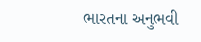ભારતના અનુભવી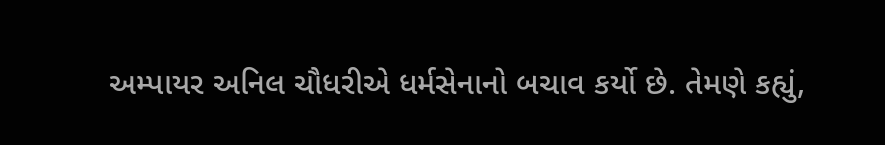અમ્પાયર અનિલ ચૌધરીએ ધર્મસેનાનો બચાવ કર્યો છે. તેમણે કહ્યું,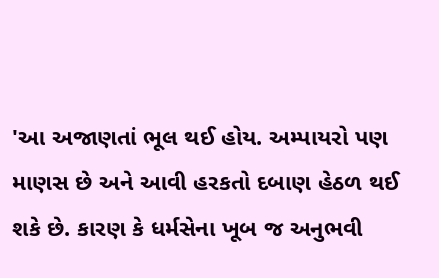'આ અજાણતાં ભૂલ થઈ હોય. અમ્પાયરો પણ માણસ છે અને આવી હરકતો દબાણ હેઠળ થઈ શકે છે. કારણ કે ધર્મસેના ખૂબ જ અનુભવી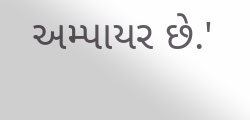અમ્પાયર છે.'